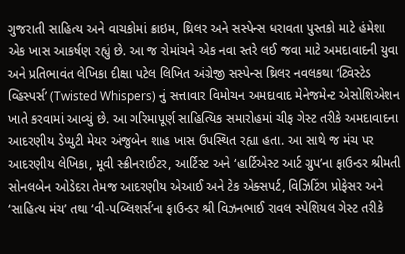ગુજરાતી સાહિત્ય અને વાચકોમાં ક્રાઇમ, થ્રિલર અને સસ્પેન્સ ધરાવતા પુસ્તકો માટે હંમેશા એક ખાસ આકર્ષણ રહ્યું છે. આ જ રોમાંચને એક નવા સ્તરે લઈ જવા માટે અમદાવાદની યુવા અને પ્રતિભાવંત લેખિકા દીક્ષા પટેલ લિખિત અંગ્રેજી સસ્પેન્સ થ્રિલર નવલકથા ‘ટ્વિસ્ટેડ વ્હિસ્પર્સ’ (Twisted Whispers) નું સત્તાવાર વિમોચન અમદાવાદ મેનેજમેન્ટ એસોશિએશન ખાતે કરવામાં આવ્યું છે. આ ગરિમાપૂર્ણ સાહિત્યિક સમારોહમાં ચીફ ગેસ્ટ તરીકે અમદાવાદના આદરણીય ડેપ્યુટી મેયર અંજુબેન શાહ ખાસ ઉપસ્થિત રહ્યા હતા. આ સાથે જ મંચ પર આદરણીય લેખિકા, મૂવી સ્ક્રીનરાઈટર, આર્ટિસ્ટ અને ‘હાર્ટિએસ્ટ આર્ટ ગ્રુપ’ના ફાઉન્ડર શ્રીમતી સોનલબેન ઓડેદરા તેમજ આદરણીય એઆઈ અને ટેક એક્સપર્ટ, વિઝિટિંગ પ્રોફેસર અને ‘સાહિત્ય મંચ’ તથા ‘વી-પબ્લિશર્સ’ના ફાઉન્ડર શ્રી વિઝનભાઈ રાવલ સ્પેશિયલ ગેસ્ટ તરીકે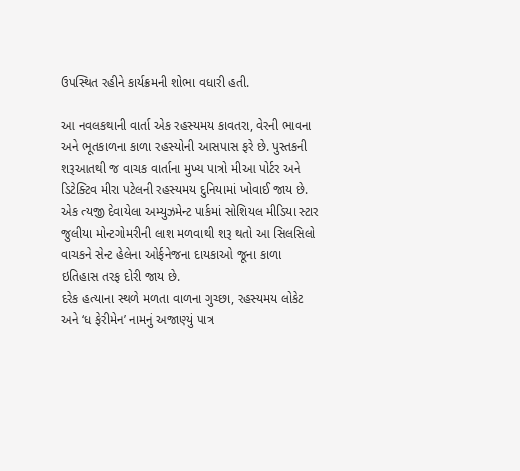ઉપસ્થિત રહીને કાર્યક્રમની શોભા વધારી હતી.

આ નવલકથાની વાર્તા એક રહસ્યમય કાવતરા, વેરની ભાવના અને ભૂતકાળના કાળા રહસ્યોની આસપાસ ફરે છે. પુસ્તકની શરૂઆતથી જ વાચક વાર્તાના મુખ્ય પાત્રો મીઆ પોર્ટર અને ડિટેક્ટિવ મીરા પટેલની રહસ્યમય દુનિયામાં ખોવાઈ જાય છે. એક ત્યજી દેવાયેલા અમ્યુઝમેન્ટ પાર્કમાં સોશિયલ મીડિયા સ્ટાર જુલીયા મોન્ટગોમરીની લાશ મળવાથી શરૂ થતો આ સિલસિલો વાચકને સેન્ટ હેલેના ઓર્ફનેજના દાયકાઓ જૂના કાળા ઇતિહાસ તરફ દોરી જાય છે.
દરેક હત્યાના સ્થળે મળતા વાળના ગુચ્છા, રહસ્યમય લોકેટ અને ‘ધ ફેરીમેન’ નામનું અજાણ્યું પાત્ર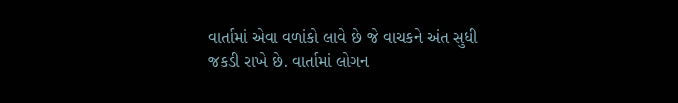વાર્તામાં એવા વળાંકો લાવે છે જે વાચકને અંત સુધી જકડી રાખે છે. વાર્તામાં લોગન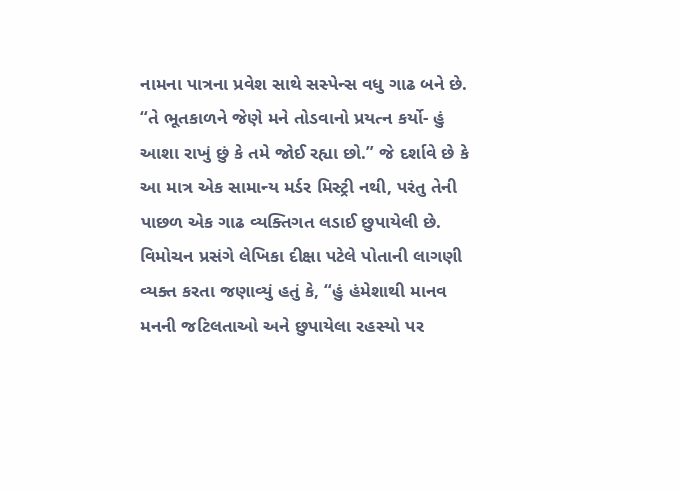નામના પાત્રના પ્રવેશ સાથે સસ્પેન્સ વધુ ગાઢ બને છે. “તે ભૂતકાળને જેણે મને તોડવાનો પ્રયત્ન કર્યો- હું આશા રાખું છું કે તમે જોઈ રહ્યા છો.” જે દર્શાવે છે કે આ માત્ર એક સામાન્ય મર્ડર મિસ્ટ્રી નથી, પરંતુ તેની પાછળ એક ગાઢ વ્યક્તિગત લડાઈ છુપાયેલી છે.
વિમોચન પ્રસંગે લેખિકા દીક્ષા પટેલે પોતાની લાગણી વ્યક્ત કરતા જણાવ્યું હતું કે, “હું હંમેશાથી માનવ મનની જટિલતાઓ અને છુપાયેલા રહસ્યો પર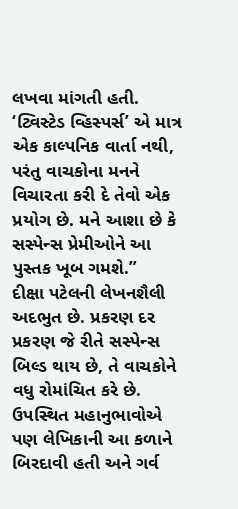લખવા માંગતી હતી. ‘ટ્વિસ્ટેડ વ્હિસ્પર્સ’ એ માત્ર એક કાલ્પનિક વાર્તા નથી, પરંતુ વાચકોના મનને વિચારતા કરી દે તેવો એક પ્રયોગ છે. મને આશા છે કે સસ્પેન્સ પ્રેમીઓને આ પુસ્તક ખૂબ ગમશે.”
દીક્ષા પટેલની લેખનશૈલી અદભુત છે. પ્રકરણ દર પ્રકરણ જે રીતે સસ્પેન્સ બિલ્ડ થાય છે, તે વાચકોને વધુ રોમાંચિત કરે છે. ઉપસ્થિત મહાનુભાવોએ પણ લેખિકાની આ કળાને બિરદાવી હતી અને ગર્વ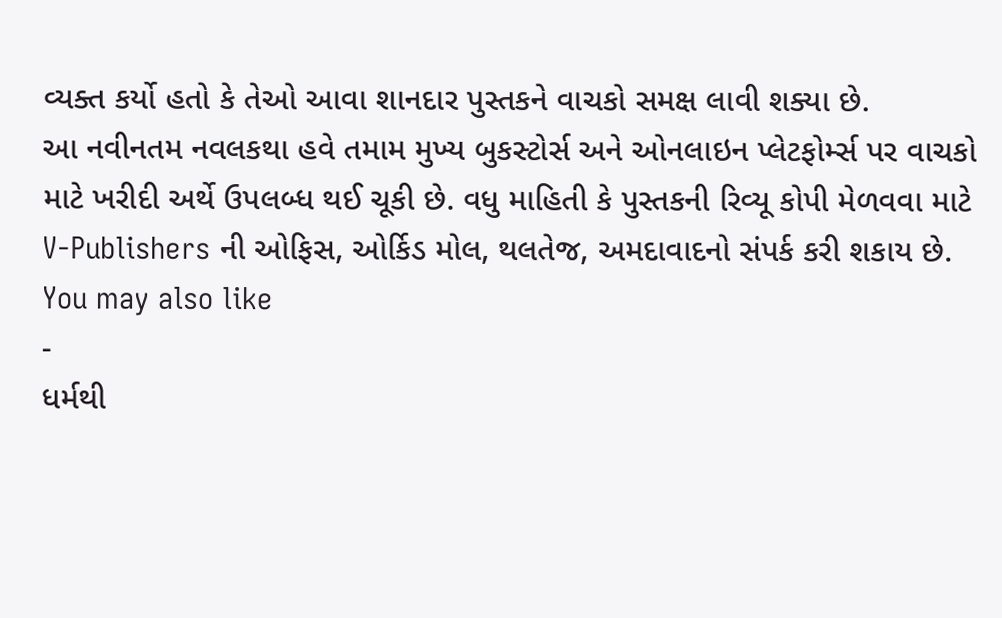વ્યક્ત કર્યો હતો કે તેઓ આવા શાનદાર પુસ્તકને વાચકો સમક્ષ લાવી શક્યા છે.
આ નવીનતમ નવલકથા હવે તમામ મુખ્ય બુકસ્ટોર્સ અને ઓનલાઇન પ્લેટફોર્મ્સ પર વાચકો માટે ખરીદી અર્થે ઉપલબ્ધ થઈ ચૂકી છે. વધુ માહિતી કે પુસ્તકની રિવ્યૂ કોપી મેળવવા માટે V-Publishers ની ઓફિસ, ઓર્કિડ મોલ, થલતેજ, અમદાવાદનો સંપર્ક કરી શકાય છે.
You may also like
-
ધર્મથી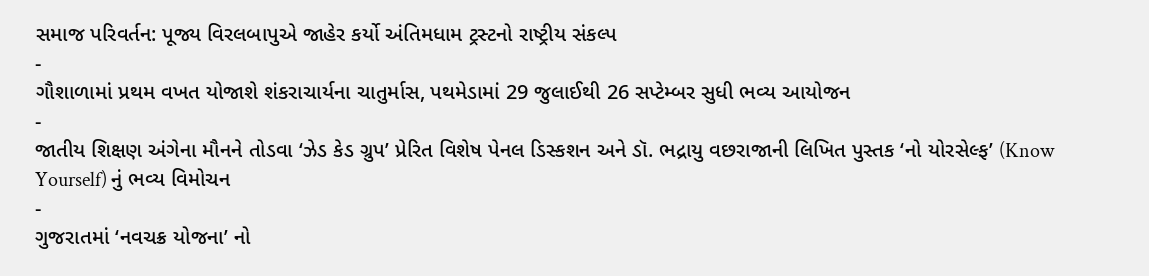સમાજ પરિવર્તન: પૂજ્ય વિરલબાપુએ જાહેર કર્યો અંતિમધામ ટ્રસ્ટનો રાષ્ટ્રીય સંકલ્પ
-
ગૌશાળામાં પ્રથમ વખત યોજાશે શંકરાચાર્યના ચાતુર્માસ, પથમેડામાં 29 જુલાઈથી 26 સપ્ટેમ્બર સુધી ભવ્ય આયોજન
-
જાતીય શિક્ષણ અંગેના મૌનને તોડવા ‘ઝેડ કેડ ગ્રુપ’ પ્રેરિત વિશેષ પેનલ ડિસ્કશન અને ડૉ. ભદ્રાયુ વછરાજાની લિખિત પુસ્તક ‘નો યોરસેલ્ફ’ (Know Yourself) નું ભવ્ય વિમોચન
-
ગુજરાતમાં ‘નવચક્ર યોજના’ નો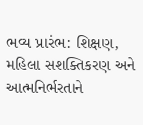ભવ્ય પ્રારંભ: શિક્ષણ, મહિલા સશક્તિકરણ અને આત્મનિર્ભરતાને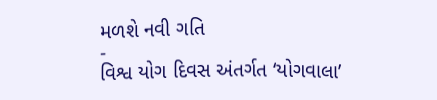મળશે નવી ગતિ
-
વિશ્વ યોગ દિવસ અંતર્ગત ‘યોગવાલા’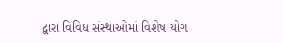દ્વારા વિવિધ સંસ્થાઓમાં વિશેષ યોગ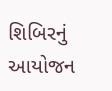શિબિરનું આયોજન